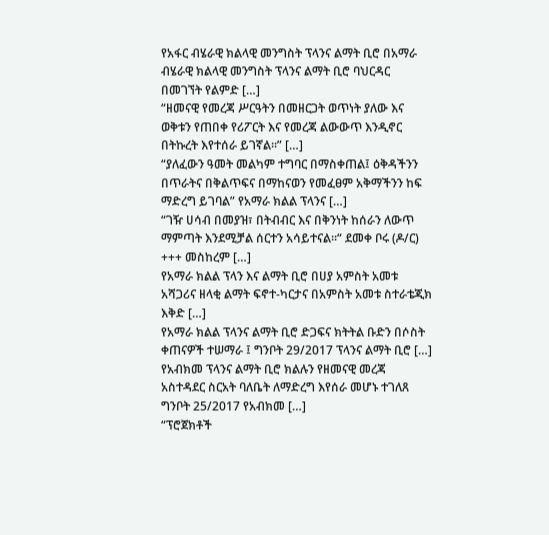የአፋር ብሄራዊ ክልላዊ መንግስት ፕላንና ልማት ቢሮ በአማራ ብሄራዊ ክልላዊ መንግስት ፕላንና ልማት ቢሮ ባህርዳር በመገኘት የልምድ […]
“ዘመናዊ የመረጃ ሥርዓትን በመዘርጋት ወጥነት ያለው እና ወቅቱን የጠበቀ የሪፖርት እና የመረጃ ልውውጥ እንዲኖር በትኩረት እየተሰራ ይገኛል፡፡” […]
“ያለፈውን ዓመት መልካም ተግባር በማስቀጠል፤ ዕቅዳችንን በጥራትና በቅልጥፍና በማከናወን የመፈፀም አቅማችንን ከፍ ማድረግ ይገባል” የአማራ ክልል ፕላንና […]
“ገዥ ሀሳብ በመያዝ፣ በትብብር እና በቅንነት ከሰራን ለውጥ ማምጣት እንደሚቻል ሰርተን አሳይተናል፡፡“ ደመቀ ቦሩ (ዶ/ር) +++ መስከረም […]
የአማራ ክልል ፕላን እና ልማት ቢሮ በሀያ አምስት አመቱ አሻጋሪና ዘላቂ ልማት ፍኖተ-ካርታና በአምስት አመቱ ስተራቴጂክ እቅድ […]
የአማራ ክልል ፕላንና ልማት ቢሮ ድጋፍና ክትትል ቡድን በሶስት ቀጠናዎች ተሠማራ ፤ ግንቦት 29/2017 ፕላንና ልማት ቢሮ […]
የአብክመ ፕላንና ልማት ቢሮ ክልሉን የዘመናዊ መረጃ አስተዳደር ስርአት ባለቤት ለማድረግ እየሰራ መሆኑ ተገለጸ ግንቦት 25/2017 የአብክመ […]
“ፕሮጀክቶች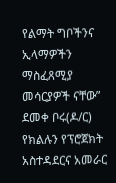የልማት ግቦችንና ኢላማዎችን ማስፈጸሚያ መሳርያዎች ናቸው” ደመቀ ቦሩ(ዶ/ር) የክልሉን የፕሮጀክት አስተዳደርና አመራር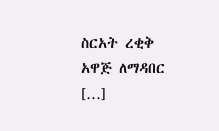ስርአት ረቂቅ አዋጅ ለማዳበር […]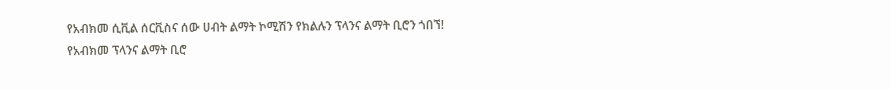የአብክመ ሲቪል ሰርቪስና ሰው ሀብት ልማት ኮሚሽን የክልሉን ፕላንና ልማት ቢሮን ጎበኘ! የአብክመ ፕላንና ልማት ቢሮ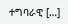ተግባራዊ […]